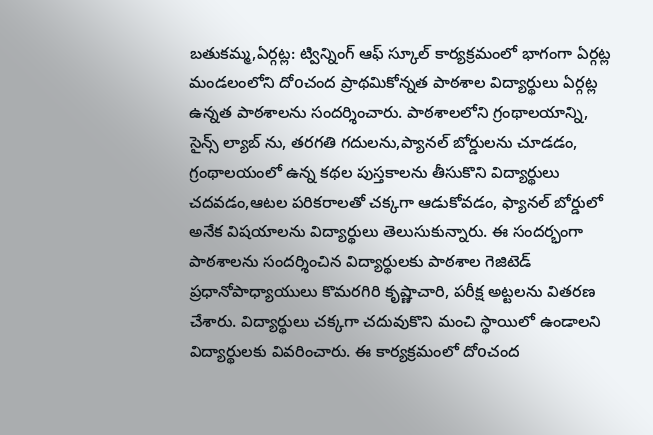బతుకమ్మ,ఏర్గట్ల: ట్విన్నింగ్ ఆఫ్ స్కూల్ కార్యక్రమంలో భాగంగా ఏర్గట్ల మండలంలోని దోoచంద ప్రాథమికోన్నత పాఠశాల విద్యార్థులు ఏర్గట్ల ఉన్నత పాఠశాలను సందర్శించారు. పాఠశాలలోని గ్రంథాలయాన్ని, సైన్స్ ల్యాబ్ ను, తరగతి గదులను,ప్యానల్ బోర్డులను చూడడం, గ్రంథాలయంలో ఉన్న కథల పుస్తకాలను తీసుకొని విద్యార్థులు చదవడం,ఆటల పరికరాలతో చక్కగా ఆడుకోవడం, ఫ్యానల్ బోర్డులో అనేక విషయాలను విద్యార్థులు తెలుసుకున్నారు. ఈ సందర్భంగా పాఠశాలను సందర్శించిన విద్యార్థులకు పాఠశాల గెజిటెడ్ ప్రధానోపాధ్యాయులు కొమరగిరి కృష్ణాచారి, పరీక్ష అట్టలను వితరణ చేశారు. విద్యార్థులు చక్కగా చదువుకొని మంచి స్థాయిలో ఉండాలని విద్యార్థులకు వివరించారు. ఈ కార్యక్రమంలో దోoచంద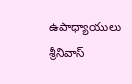ఉపాధ్యాయులు శ్రీనివాస్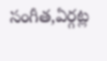సంగీత,ఏర్గట్ల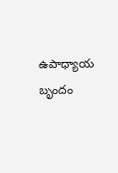ఉపాధ్యాయ బృందం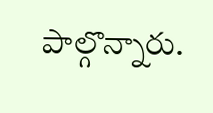పాల్గొన్నారు.